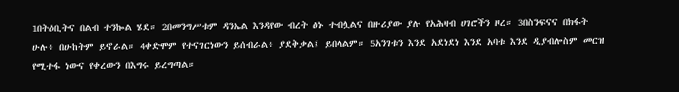1በትዕቢትና በልብ ተንኰል ሄደ። 2በመንግሥቱም ዳንኤል እንዳየው ብረት ፅኑ ተብሏልና በዙሪያው ያሉ የአሕዛብ ሀገሮችን ዞረ። 3በስንፍናና በክፋት ሁሉ፥ በሁከትም ይኖራል። 4ቀድሞም የተናገርነውን ይሰብራል፥ ያደቅቃል፤ ይበላልም። 5አንገቱን እንደ አደነደነ እንደ አባቱ እንደ ዲያብሎስም መርዝ የሚተፋ ነውና የቀረውን በእግሩ ይረግጣል።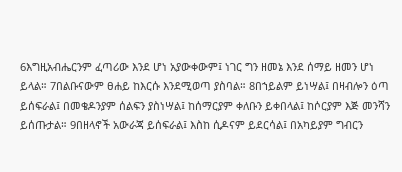6እግዚአብሔርንም ፈጣሪው እንደ ሆነ አያውቀውም፤ ነገር ግን ዘመኔ እንደ ሰማይ ዘመን ሆነ ይላል። 7በልቡናውም ፀሐይ ከእርሱ እንደሚወጣ ያስባል። 8በኀይልም ይነሣል፤ በዛብሎን ዕጣ ይሰፍራል፤ በመቄዶንያም ሰልፍን ያስነሣል፤ ከሰማርያም ቀለቡን ይቀበላል፤ ከሶርያም እጅ መንሻን ይሰጡታል። 9በዘላኖች አውራጃ ይሰፍራል፤ እስከ ሲዶናም ይደርሳል፤ በአካይያም ግብርን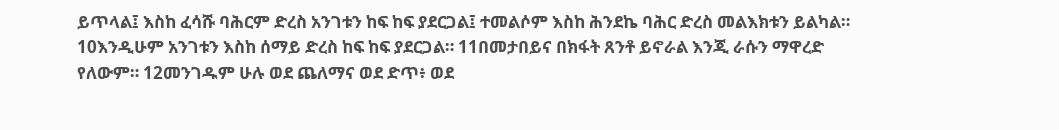ይጥላል፤ እስከ ፈሳሹ ባሕርም ድረስ አንገቱን ከፍ ከፍ ያደርጋል፤ ተመልሶም እስከ ሕንደኬ ባሕር ድረስ መልእክቱን ይልካል። 10እንዲሁም አንገቱን እስከ ሰማይ ድረስ ከፍ ከፍ ያደርጋል። 11በመታበይና በክፋት ጸንቶ ይኖራል እንጂ ራሱን ማዋረድ የለውም። 12መንገዱም ሁሉ ወደ ጨለማና ወደ ድጥ፥ ወደ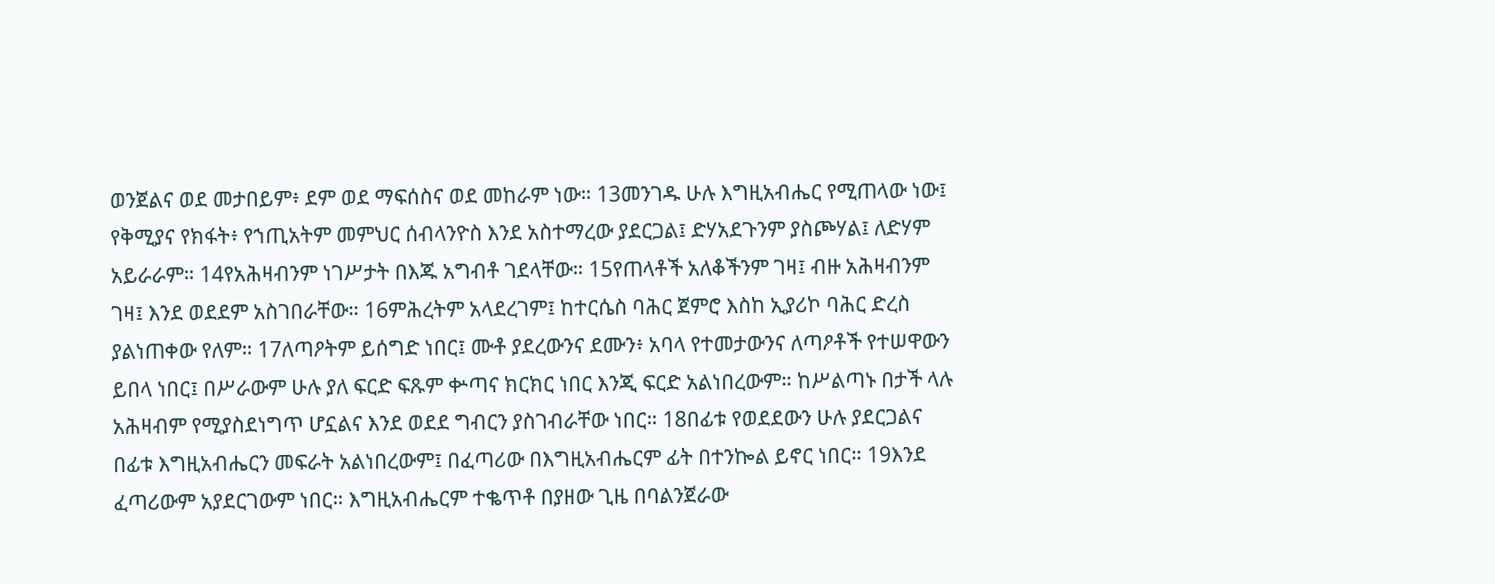ወንጀልና ወደ መታበይም፥ ደም ወደ ማፍሰስና ወደ መከራም ነው። 13መንገዱ ሁሉ እግዚአብሔር የሚጠላው ነው፤ የቅሚያና የክፋት፥ የኀጢአትም መምህር ሰብላንዮስ እንደ አስተማረው ያደርጋል፤ ድሃአደጉንም ያስጮሃል፤ ለድሃም አይራራም። 14የአሕዛብንም ነገሥታት በእጁ አግብቶ ገደላቸው። 15የጠላቶች አለቆችንም ገዛ፤ ብዙ አሕዛብንም ገዛ፤ እንደ ወደደም አስገበራቸው። 16ምሕረትም አላደረገም፤ ከተርሴስ ባሕር ጀምሮ እስከ ኢያሪኮ ባሕር ድረስ ያልነጠቀው የለም። 17ለጣዖትም ይሰግድ ነበር፤ ሙቶ ያደረውንና ደሙን፥ አባላ የተመታውንና ለጣዖቶች የተሠዋውን ይበላ ነበር፤ በሥራውም ሁሉ ያለ ፍርድ ፍጹም ቍጣና ክርክር ነበር እንጂ ፍርድ አልነበረውም። ከሥልጣኑ በታች ላሉ አሕዛብም የሚያስደነግጥ ሆኗልና እንደ ወደደ ግብርን ያስገብራቸው ነበር። 18በፊቱ የወደደውን ሁሉ ያደርጋልና በፊቱ እግዚአብሔርን መፍራት አልነበረውም፤ በፈጣሪው በእግዚአብሔርም ፊት በተንኰል ይኖር ነበር። 19እንደ ፈጣሪውም አያደርገውም ነበር። እግዚአብሔርም ተቈጥቶ በያዘው ጊዜ በባልንጀራው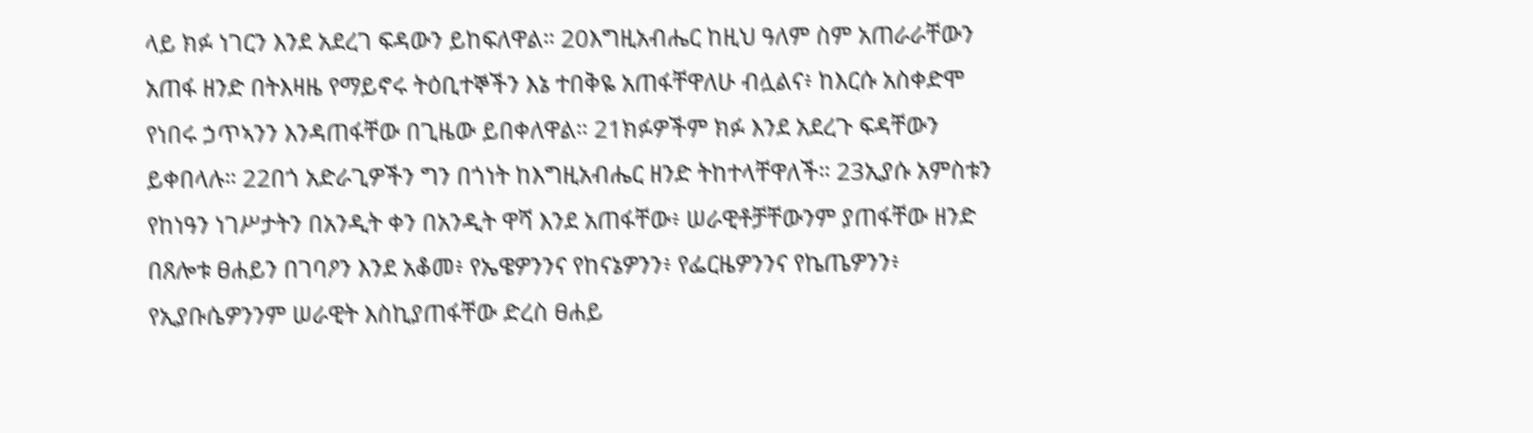ላይ ክፉ ነገርን እንደ አደረገ ፍዳውን ይከፍለዋል። 20እግዚአብሔር ከዚህ ዓለም ስም አጠራራቸውን አጠፋ ዘንድ በትእዛዜ የማይኖሩ ትዕቢተኞችን እኔ ተበቅዬ አጠፋቸዋለሁ ብሏልና፥ ከእርሱ አስቀድሞ የነበሩ ኃጥኣንን እንዳጠፋቸው በጊዜው ይበቀለዋል። 21ክፉዎችም ክፉ እንደ አደረጉ ፍዳቸውን ይቀበላሉ። 22በጎ አድራጊዎችን ግን በጎነት ከእግዚአብሔር ዘንድ ትከተላቸዋለች። 23ኢያሱ አምስቱን የከነዓን ነገሥታትን በአንዲት ቀን በአንዲት ዋሻ እንደ አጠፋቸው፥ ሠራዊቶቻቸውንም ያጠፋቸው ዘንድ በጸሎቱ ፀሐይን በገባዖን እንደ አቆመ፥ የኤዌዎንንና የከናኔዎንን፥ የፌርዜዎንንና የኬጤዎንን፥ የኢያቡሴዎንንም ሠራዊት እስኪያጠፋቸው ድረስ ፀሐይ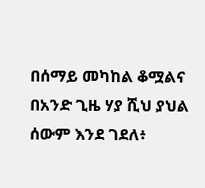በሰማይ መካከል ቆሟልና በአንድ ጊዜ ሃያ ሺህ ያህል ሰውም እንደ ገደለ፥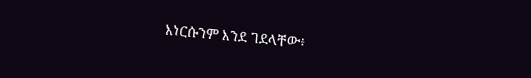እነርሱንም እንደ ገደላቸው፥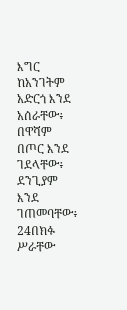እግር ከአንገትም አድርጎ እንደ አሰራቸው፥ በዋሻም በጦር እንደ ገደላቸው፥ ደንጊያም እንደ ገጠመባቸው፥ 24በክፉ ሥራቸው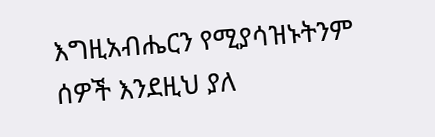እግዚአብሔርን የሚያሳዝኑትንም ሰዎች እንደዚህ ያለ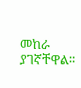መከራ ያገኛቸዋል።